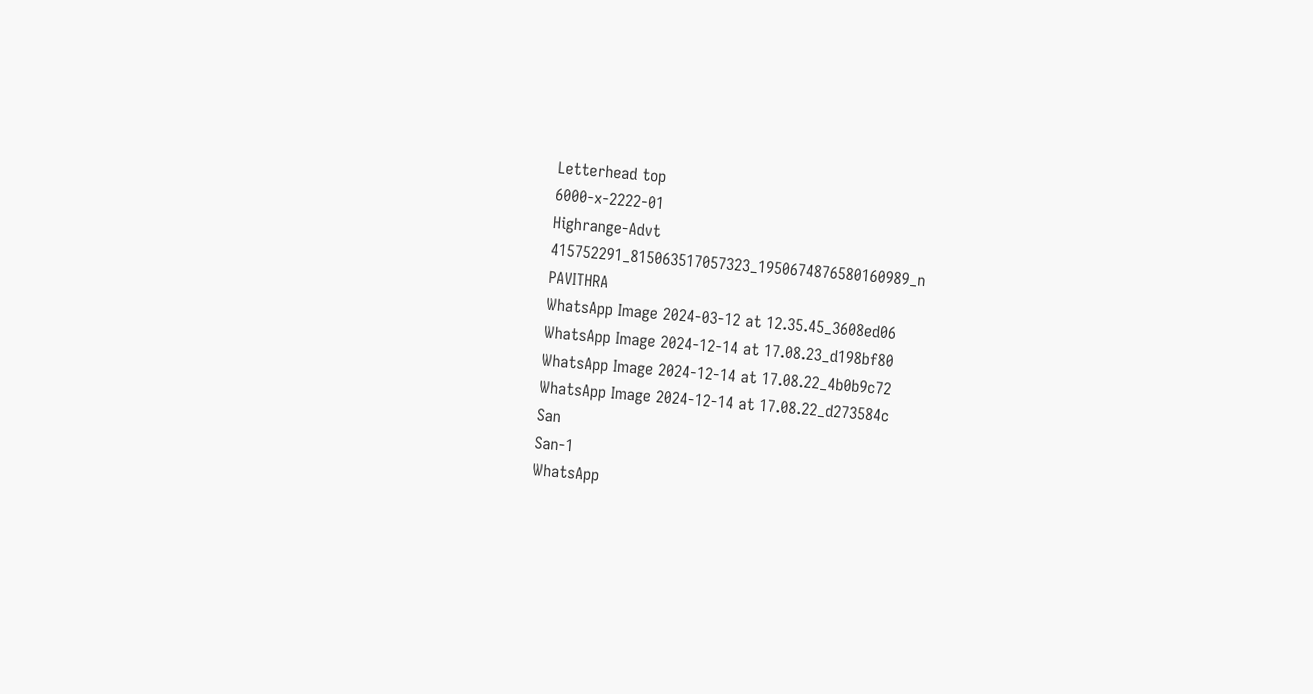Letterhead top
6000-x-2222-01
Highrange-Advt
415752291_815063517057323_1950674876580160989_n
PAVITHRA
WhatsApp Image 2024-03-12 at 12.35.45_3608ed06
WhatsApp Image 2024-12-14 at 17.08.23_d198bf80
WhatsApp Image 2024-12-14 at 17.08.22_4b0b9c72
WhatsApp Image 2024-12-14 at 17.08.22_d273584c
San
San-1
WhatsApp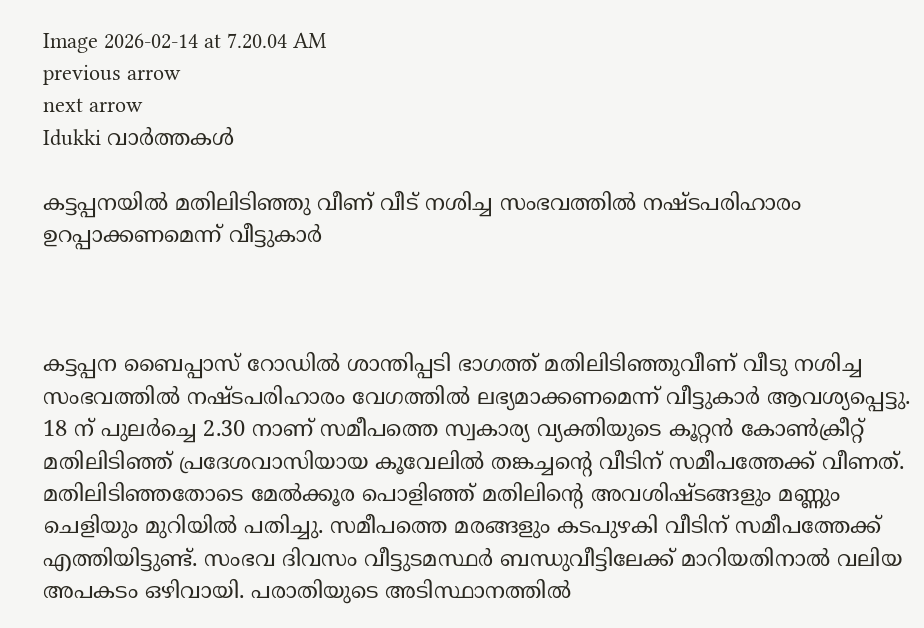Image 2026-02-14 at 7.20.04 AM
previous arrow
next arrow
Idukki വാര്‍ത്തകള്‍

കട്ടപ്പനയിൽ മതിലിടിഞ്ഞു വീണ് വീട് നശിച്ച സംഭവത്തിൽ നഷ്ടപരിഹാരം ഉറപ്പാക്കണമെന്ന് വീട്ടുകാർ



കട്ടപ്പന ബൈപ്പാസ് റോഡിൽ ശാന്തിപ്പടി ഭാഗത്ത് മതിലിടിഞ്ഞുവീണ് വീടു നശിച്ച സംഭവത്തിൽ നഷ്ടപരിഹാരം വേഗത്തിൽ ലഭ്യമാക്കണമെന്ന് വീട്ടുകാർ ആവശ്യപ്പെട്ടു. 18 ന് പുലർച്ചെ 2.30 നാണ് സമീപത്തെ സ്വകാര്യ വ്യക്തിയുടെ കൂറ്റൻ കോൺക്രീറ്റ് മതിലിടിഞ്ഞ് പ്രദേശവാസിയായ കൂവേലിൽ തങ്കച്ചന്റെ വീടിന് സമീപത്തേക്ക് വീണത്. മതിലിടിഞ്ഞതോടെ മേൽക്കൂര പൊളിഞ്ഞ് മതിലിന്റെ അവശിഷ്ടങ്ങളും മണ്ണും ചെളിയും മുറിയിൽ പതിച്ചു. സമീപത്തെ മരങ്ങളും കടപുഴകി വീടിന് സമീപത്തേക്ക് എത്തിയിട്ടുണ്ട്. സംഭവ ദിവസം വീട്ടുടമസ്ഥർ ബന്ധുവീട്ടിലേക്ക് മാറിയതിനാൽ വലിയ അപകടം ഒഴിവായി. പരാതിയുടെ അടിസ്ഥാനത്തിൽ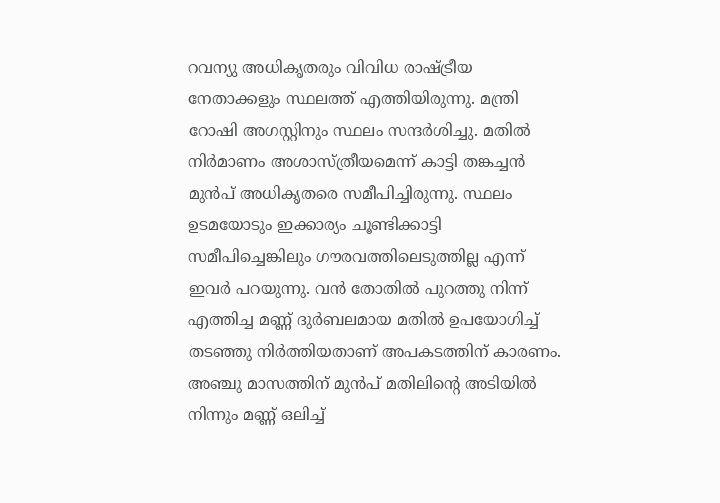റവന്യു അധികൃതരും വിവിധ രാഷ്ട്രീയ നേതാക്കളും സ്ഥലത്ത് എത്തിയിരുന്നു. മന്ത്രി റോഷി അഗസ്റ്റിനും സ്ഥലം സന്ദർശിച്ചു. മതിൽ നിർമാണം അശാസ്ത്രീയമെന്ന് കാട്ടി തങ്കച്ചൻ മുൻപ് അധികൃതരെ സമീപിച്ചിരുന്നു. സ്ഥലം ഉടമയോടും ഇക്കാര്യം ചൂണ്ടിക്കാട്ടി സമീപിച്ചെങ്കിലും ഗൗരവത്തിലെടുത്തില്ല എന്ന് ഇവർ പറയുന്നു. വൻ തോതിൽ പുറത്തു നിന്ന് എത്തിച്ച മണ്ണ് ദുർബലമായ മതിൽ ഉപയോഗിച്ച് തടഞ്ഞു നിർത്തിയതാണ് അപകടത്തിന് കാരണം. അഞ്ചു മാസത്തിന് മുൻപ് മതിലിന്റെ അടിയിൽ നിന്നും മണ്ണ് ഒലിച്ച്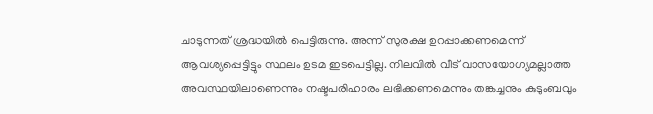ചാടുന്നത് ശ്രദ്ധയിൽ പെട്ടിരുന്നു. അന്ന് സുരക്ഷ ഉറപ്പാക്കണമെന്ന് ആവശ്യപ്പെട്ടിട്ടും സ്ഥലം ഉടമ ഇടപെട്ടില്ല. നിലവിൽ വീട് വാസയോഗ്യമല്ലാത്ത അവസ്ഥയിലാണെന്നും നഷ്ടപരിഹാരം ലഭിക്കണമെന്നും തങ്കച്ചനും കുടുംബവും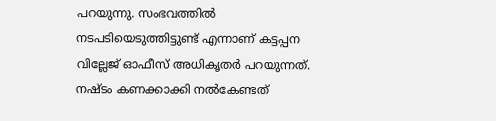പറയുന്നു. സംഭവത്തിൽ നടപടിയെടുത്തിട്ടുണ്ട് എന്നാണ് കട്ടപ്പന വില്ലേജ് ഓഫീസ് അധികൃതർ പറയുന്നത്. നഷ്ടം കണക്കാക്കി നൽകേണ്ടത്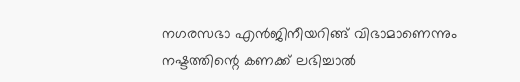നഗരസഭാ എൻജിനീയറിങ്ങ് വിഭാമാണെന്നും നഷ്ടത്തിന്റെ കണക്ക് ലഭിച്ചാൽ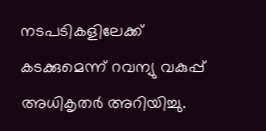നടപടികളിലേക്ക് കടക്കുമെന്ന് റവന്യു വകുപ്പ് അധികൃതർ അറിയിച്ചു.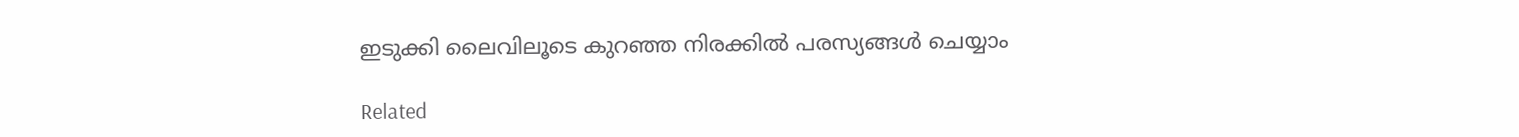ഇടുക്കി ലൈവിലൂടെ കുറഞ്ഞ നിരക്കിൽ പരസ്യങ്ങൾ ചെയ്യാം

Related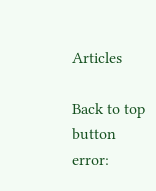Articles

Back to top button
error: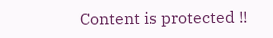Content is protected !!